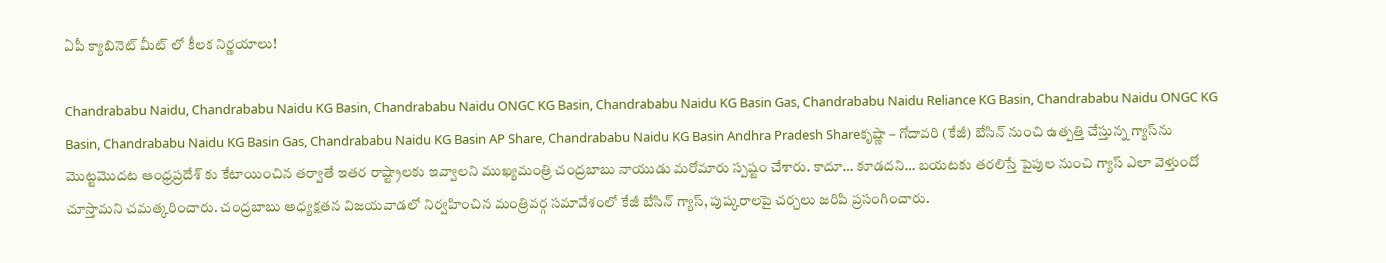ఏపీ క్యాబినెట్ మీట్ లో కీలక నిర్ణయాలు!

Chandrababu Naidu, Chandrababu Naidu KG Basin, Chandrababu Naidu ONGC KG Basin, Chandrababu Naidu KG Basin Gas, Chandrababu Naidu Reliance KG Basin, Chandrababu Naidu ONGC KG Basin, Chandrababu Naidu KG Basin Gas, Chandrababu Naidu KG Basin AP Share, Chandrababu Naidu KG Basin Andhra Pradesh Shareకృష్ణా – గోదావరి (కేజీ) బేసిన్ నుంచి ఉత్పత్తి చేస్తున్న గ్యాస్‌ను మొట్టమొదట ఆంధ్రప్రదేశ్‌ కు కేటాయించిన తర్వాతే ఇతర రాష్ట్రాలకు ఇవ్వాలని ముఖ్యమంత్రి చంద్రబాబు నాయుడు మరోమారు స్పష్టం చేశారు. కాదూ… కూడదని… బయటకు తరలిస్తే పైపుల నుంచి గ్యాస్ ఎలా వెళ్తుందో చూస్తామని చమత్కరించారు. చంద్రబాబు అధ్యక్షతన విజయవాడలో నిర్వహించిన మంత్రివర్గ సమావేశంలో కేజీ బేసిన్ గ్యాస్, పుష్కరాలపై చర్చలు జరిపి ప్రసంగించారు.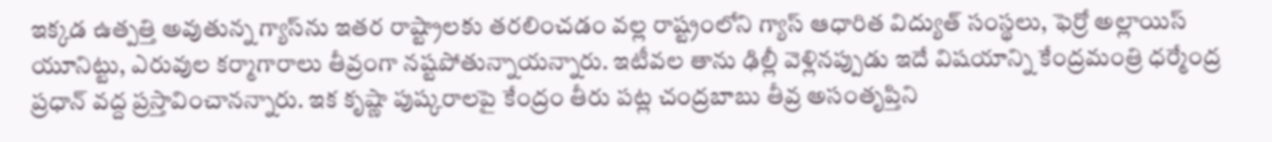ఇక్కడ ఉత్పత్తి అవుతున్న గ్యాస్‌ను ఇతర రాష్ట్రాలకు తరలించడం వల్ల రాష్ట్రంలోని గ్యాస్ ఆధారిత విద్యుత్ సంస్థలు, ఫెర్రో అల్లాయిస్ యూనిట్టు, ఎరువుల కర్మాగారాలు తీవ్రంగా నష్టపోతున్నాయన్నారు. ఇటీవల తాను ఢిల్లీ వెళ్లినప్పుడు ఇదే విషయాన్ని కేంద్రమంత్రి ధర్మేంద్ర ప్రధాన్‌ వద్ద ప్రస్తావించానన్నారు. ఇక కృష్ణా పుష్కరాలపై కేంద్రం తీరు పట్ల చంద్రబాబు తీవ్ర అసంతృప్తిని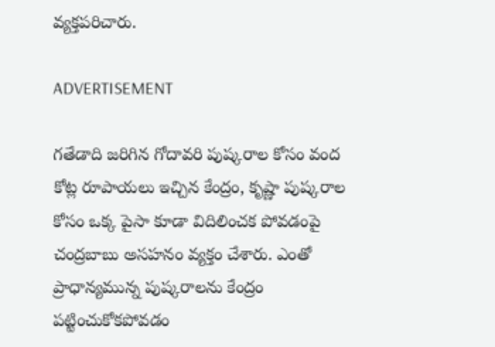వ్యక్తపరిచారు.

ADVERTISEMENT

గతేడాది జరిగిన గోదావరి పుష్కరాల కోసం వంద కోట్ల రూపాయలు ఇచ్చిన కేంద్రం, కృష్ణా పుష్కరాల కోసం ఒక్క పైసా కూడా విదిలించక పోవడంపై చంద్రబాబు అసహనం వ్యక్తం చేశారు. ఎంతో ప్రాధాన్యమున్న పుష్కరాలను కేంద్రం పట్టించుకోకపోవడం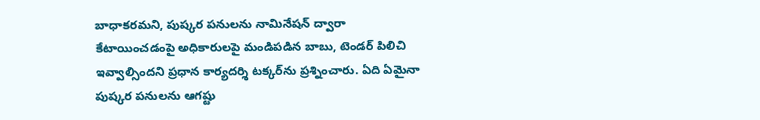బాధాకరమని, పుష్కర పనులను నామినేషన్ ద్వారా కేటాయించడంపై అధికారులపై మండిపడిన బాబు, టెండర్ పిలిచి ఇవ్వాల్సిందని ప్రధాన కార్యదర్శి టక్కర్‌ను ప్రశ్నించారు. ఏది ఏమైనా పుష్కర పనులను ఆగష్టు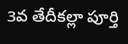3వ తేదీకల్లా పూర్తి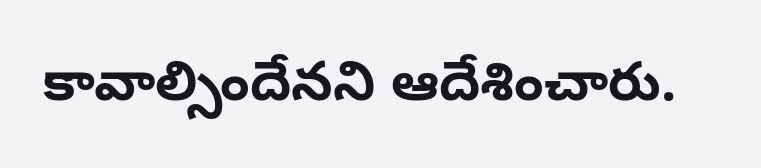కావాల్సిందేనని ఆదేశించారు.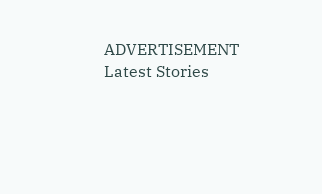ADVERTISEMENT
Latest Stories